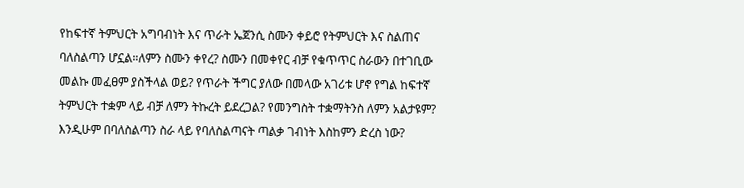የከፍተኛ ትምህርት አግባብነት እና ጥራት ኤጀንሲ ስሙን ቀይሮ የትምህርት እና ስልጠና ባለስልጣን ሆኗል።ለምን ስሙን ቀየረ? ስሙን በመቀየር ብቻ የቁጥጥር ስራውን በተገቢው መልኩ መፈፀም ያስችላል ወይ? የጥራት ችግር ያለው በመላው አገሪቱ ሆኖ የግል ከፍተኛ ትምህርት ተቋም ላይ ብቻ ለምን ትኩረት ይደረጋል? የመንግስት ተቋማትንስ ለምን አልታዩም? እንዲሁም በባለስልጣን ስራ ላይ የባለስልጣናት ጣልቃ ገብነት እስከምን ድረስ ነው?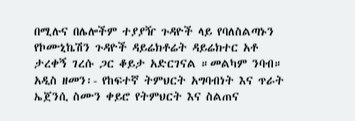በሚሉና በሌሎችም ተያያዥ ጉዳዮች ላይ የባለስልጣኑን የኮሙኒኬሽን ጉዳዮች ዳይሬክቶሬት ዳይሬክተር አቶ ታረቀኝ ገረሱ ጋር ቆይታ አድርገናል ።መልካም ንባብ።
አዲስ ዘመን፡- የከፍተኛ ትምህርት አግባብነት እና ጥራት ኤጀንሲ ስሙን ቀይሮ የትምህርት እና ስልጠና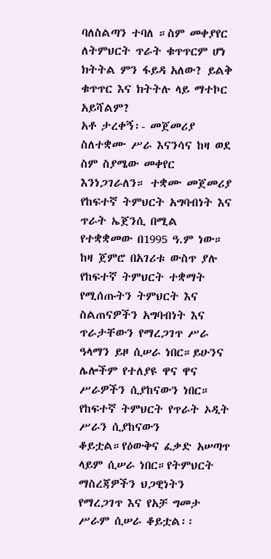ባለስልጣን ተባለ ።ስም መቀያየር ለትምህርት ጥራት ቁጥጥርም ሆነ ክትትል ምን ፋይዳ አለው? ይልቅ ቁጥጥር እና ክትትሉ ላይ ማተኮር አይሻልም?
አቶ ታረቀኝ፡- መጀመሪያ ስለተቋሙ ሥራ እናንሳና ከዛ ወደ ስም ስያሜው መቀየር እንነጋገራለን። ተቋሙ መጀመሪያ የከፍተኛ ትምህርት አግባብነት እና ጥራት ኤጀንሲ በሚል የተቋቋመው በ1995 ዓ.ም ነው። ከዛ ጀምሮ በአገሪቱ ውስጥ ያሉ የከፍተኛ ትምህርት ተቋማት የሚሰጡትን ትምህርት እና ስልጠናዎችን አግባብነት እና ጥራታቸውን የማረጋገጥ ሥራ ዓላማን ይዞ ሲሠራ ነበር።ይሁንና ሌሎችም የተለያዩ ዋና ዋና ሥራዎችን ሲያከናውን ነበር።
የከፍተኛ ትምህርት የጥራት ኦዲት ሥራን ሲያከናውን ቆይቷል።የዕውቅና ፈቃድ አሠጣጥ ላይም ሲሠራ ነበር።የትምህርት ማስረጃዎችን ህጋዊነትን የማረጋገጥ እና የአቻ ግመታ ሥራም ሲሠራ ቆይቷል፡፡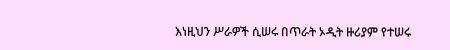እነዚህን ሥራዎች ሲሠሩ በጥራት ኦዲት ዙሪያም የተሠሩ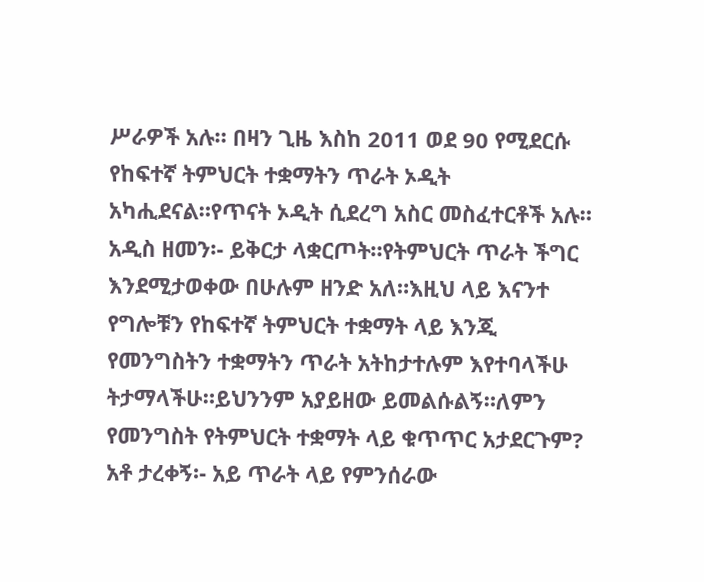ሥራዎች አሉ። በዛን ጊዜ እስከ 2011 ወደ 90 የሚደርሱ የከፍተኛ ትምህርት ተቋማትን ጥራት ኦዲት አካሒደናል።የጥናት ኦዲት ሲደረግ አስር መስፈተርቶች አሉ።
አዲስ ዘመን፡- ይቅርታ ላቋርጦት።የትምህርት ጥራት ችግር እንደሚታወቀው በሁሉም ዘንድ አለ።እዚህ ላይ እናንተ የግሎቹን የከፍተኛ ትምህርት ተቋማት ላይ እንጂ የመንግስትን ተቋማትን ጥራት አትከታተሉም እየተባላችሁ ትታማላችሁ።ይህንንም አያይዘው ይመልሱልኝ።ለምን የመንግስት የትምህርት ተቋማት ላይ ቁጥጥር አታደርጉም?
አቶ ታረቀኝ፡- አይ ጥራት ላይ የምንሰራው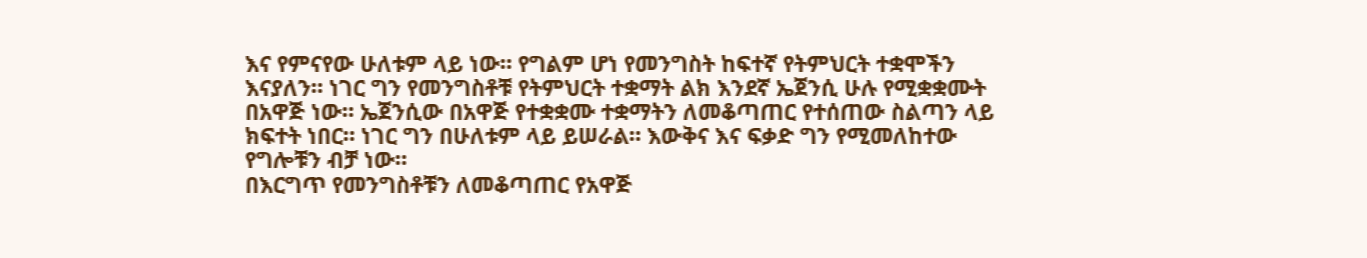እና የምናየው ሁለቱም ላይ ነው። የግልም ሆነ የመንግስት ከፍተኛ የትምህርት ተቋሞችን እናያለን። ነገር ግን የመንግስቶቹ የትምህርት ተቋማት ልክ እንደኛ ኤጀንሲ ሁሉ የሚቋቋሙት በአዋጅ ነው። ኤጀንሲው በአዋጅ የተቋቋሙ ተቋማትን ለመቆጣጠር የተሰጠው ስልጣን ላይ ክፍተት ነበር። ነገር ግን በሁለቱም ላይ ይሠራል። እውቅና እና ፍቃድ ግን የሚመለከተው የግሎቹን ብቻ ነው።
በእርግጥ የመንግስቶቹን ለመቆጣጠር የአዋጅ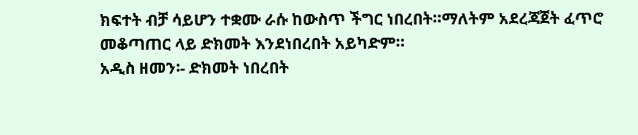ክፍተት ብቻ ሳይሆን ተቋሙ ራሱ ከውስጥ ችግር ነበረበት።ማለትም አደረጃጀት ፈጥሮ መቆጣጠር ላይ ድክመት እንደነበረበት አይካድም።
አዲስ ዘመን፡- ድክመት ነበረበት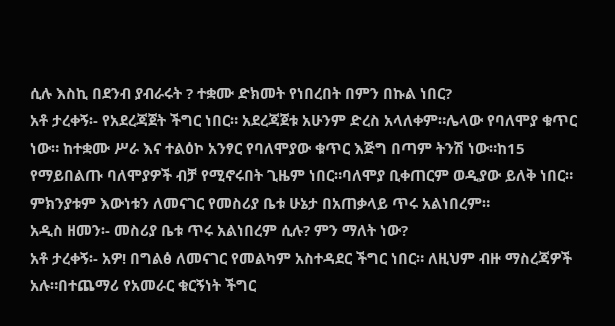ሲሉ እስኪ በደንብ ያብራሩት ? ተቋሙ ድክመት የነበረበት በምን በኩል ነበር?
አቶ ታረቀኝ፡- የአደረጃጀት ችግር ነበር። አደረጃጀቱ አሁንም ድረስ አላለቀም።ሌላው የባለሞያ ቁጥር ነው። ከተቋሙ ሥራ እና ተልዕኮ አንፃር የባለሞያው ቁጥር እጅግ በጣም ትንሽ ነው።ከ15 የማይበልጡ ባለሞያዎች ብቻ የሚኖሩበት ጊዜም ነበር።ባለሞያ ቢቀጠርም ወዲያው ይለቅ ነበር። ምክንያቱም እውነቱን ለመናገር የመስሪያ ቤቱ ሁኔታ በአጠቃላይ ጥሩ አልነበረም።
አዲስ ዘመን፡- መስሪያ ቤቱ ጥሩ አልነበረም ሲሉ? ምን ማለት ነው?
አቶ ታረቀኝ፡- አዎ! በግልፅ ለመናገር የመልካም አስተዳደር ችግር ነበር። ለዚህም ብዙ ማስረጃዎች አሉ።በተጨማሪ የአመራር ቁርኝነት ችግር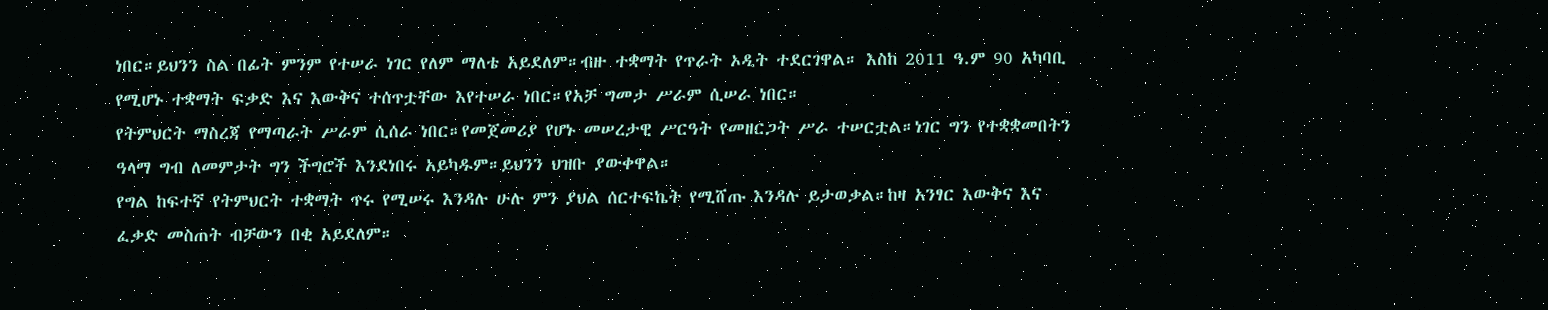ነበር።ይህንን ስል በፊት ምንም የተሠራ ነገር የለም ማለቴ አይደለም።ብዙ ተቋማት የጥራት ኦዲት ተደርገዋል። እስከ 2011 ዓ.ም 90 አካባቢ የሚሆኑ ተቋማት ፍቃድ እና እውቅና ተሰጥቷቸው እየተሠራ ነበር።የአቻ ግመታ ሥራም ሲሠራ ነበር።
የትምህርት ማስረጃ የማጣራት ሥራም ሲሰራ ነበር።የመጀመሪያ የሆኑ መሠረታዊ ሥርዓት የመዘርጋት ሥራ ተሠርቷል።ነገር ግን የተቋቋመበትን ዓላማ ግብ ለመምታት ግን ችግሮች እንደነበሩ አይካዱም።ይህንን ህዝቡ ያውቀዋል።
የግል ከፍተኛ የትምህርት ተቋማት ጥሩ የሚሠሩ እንዳሉ ሁሉ ምን ያህል ሰርተፍኬት የሚሸጡ እንዳሉ ይታወቃል።ከዛ አንፃር እውቅና እና ፈቃድ መስጠት ብቻውን በቂ አይደለም።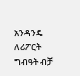አንዳንዴ ለሪፖርት ግብዓት ብቻ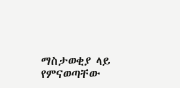ማስታወቂያ ላይ የምናወጣቸው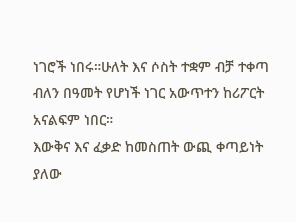ነገሮች ነበሩ።ሁለት እና ሶስት ተቋም ብቻ ተቀጣ ብለን በዓመት የሆነች ነገር አውጥተን ከሪፖርት አናልፍም ነበር።
እውቅና እና ፈቃድ ከመስጠት ውጪ ቀጣይነት ያለው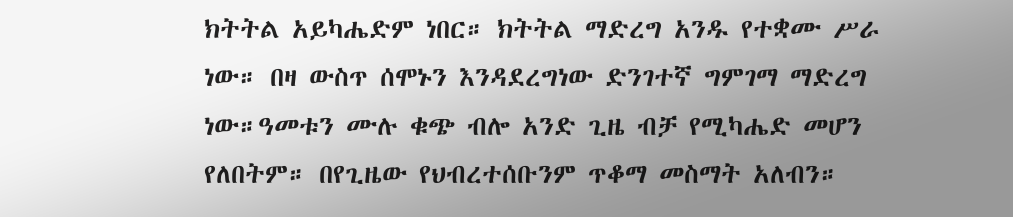ክትትል አይካሔድም ነበር። ክትትል ማድረግ አንዱ የተቋሙ ሥራ ነው። በዛ ውስጥ ሰሞኑን እንዳደረግነው ድንገተኛ ግምገማ ማድረግ ነው።ዓመቱን ሙሉ ቁጭ ብሎ አንድ ጊዜ ብቻ የሚካሔድ መሆን የለበትም። በየጊዜው የህብረተሰቡንም ጥቆማ መስማት አለብን።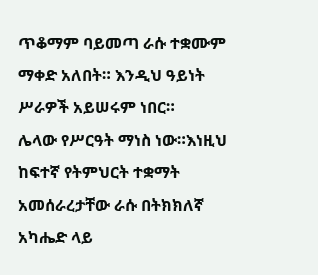ጥቆማም ባይመጣ ራሱ ተቋሙም ማቀድ አለበት። እንዲህ ዓይነት ሥራዎች አይሠሩም ነበር።
ሌላው የሥርዓት ማነስ ነው።እነዚህ ከፍተኛ የትምህርት ተቋማት አመሰራረታቸው ራሱ በትክክለኛ አካሔድ ላይ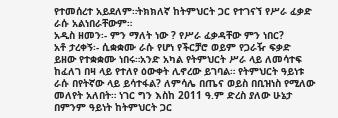የተመሰረተ አይደለም።ትክክለኛ ከትምህርት ጋር የተገናኘ የሥራ ፈቃድ ራሱ አልነበራቸውም።
አዲስ ዘመን፡- ምን ማለት ነው ? የሥራ ፈቃዳቸው ምን ነበር?
አቶ ታረቀኝ፡- ሲቋቋሙ ራሱ የሆነ የችርቻሮ ወይም የጋራዥ ፍቃድ ይዘው የተቋቋሙ ነበሩ።አንድ አካል የትምህርት ሥራ ላይ ለመሳተፍ ከፈለገ በዛ ላይ የተለየ ዕውቀት ሊኖረው ይገባል። የትምህርት ዓይነቱ ራሱ በየትኛው ላይ ይሳተፋል? ለምሳሌ በጤና ወይስ በቢዝነስ የሚለው መለየት አለበት። ነገር ግን እስከ 2011 ዓ.ም ድረስ ያለው ሁኔታ በምንም ዓይነት ከትምህርት ጋር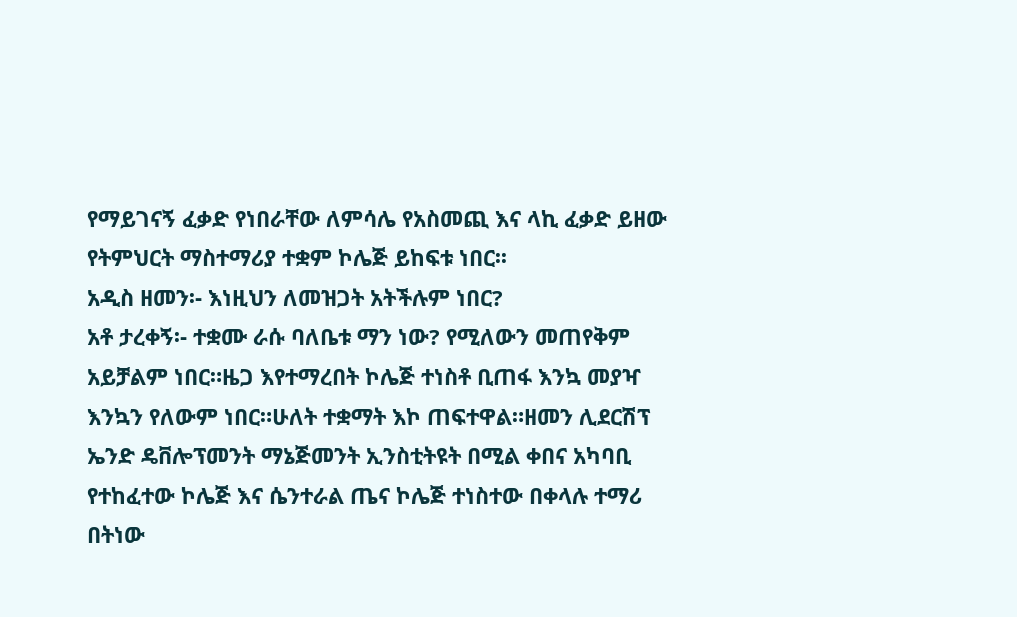የማይገናኝ ፈቃድ የነበራቸው ለምሳሌ የአስመጪ እና ላኪ ፈቃድ ይዘው የትምህርት ማስተማሪያ ተቋም ኮሌጅ ይከፍቱ ነበር፡፡
አዲስ ዘመን፡- እነዚህን ለመዝጋት አትችሉም ነበር?
አቶ ታረቀኝ፡- ተቋሙ ራሱ ባለቤቱ ማን ነው? የሚለውን መጠየቅም አይቻልም ነበር።ዜጋ እየተማረበት ኮሌጅ ተነስቶ ቢጠፋ እንኳ መያዣ እንኳን የለውም ነበር።ሁለት ተቋማት እኮ ጠፍተዋል።ዘመን ሊደርሽፕ ኤንድ ዴቨሎፕመንት ማኔጅመንት ኢንስቲትዩት በሚል ቀበና አካባቢ የተከፈተው ኮሌጅ እና ሴንተራል ጤና ኮሌጅ ተነስተው በቀላሉ ተማሪ በትነው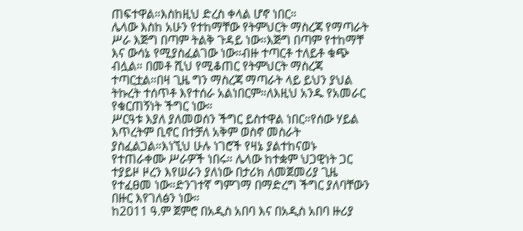ጠፍተዋል።እስከዚህ ድረስ ቀላል ሆኖ ነበር።
ሌላው እስከ አሁን የተከማቸው የትምህርት ማስረጃ የማጣራት ሥራ እጅግ በጣም ትልቅ ጉዳይ ነው።እጅግ በጣም የተከማቸ እና ውሳኔ የሚያስፈልገው ነው።ብዙ ተጣርቶ ተለይቶ ቁጭ ብሏል። በመቶ ሺህ የሚቆጠር የትምህርት ማስረጃ ተጣርቷል።በዛ ጊዜ ግን ማስረጃ ማጣራት ላይ ይህን ያህል ትኩረት ተሰጥቶ እየተሰራ አልነበርም።ለእዚህ አንዱ የአመራር የቁርጠኝነት ችግር ነው።
ሥርዓቱ እያለ ያለመወሰን ችግር ይስተዋል ነበር።የሰው ሃይል እጥረትም ቢኖር በተቻለ አቅም ወስኖ መስራት ያስፈልጋል።እነኚህ ሁሉ ነገሮች የዛኔ ያልተከናወኑ የተጠራቀሙ ሥራዎች ነበሩ። ሌላው ከተቋም ህጋዊነት ጋር ተያይዞ ዞረን እየሠራን ያለነው በታሪክ ለመጀመሪያ ጊዜ የተፈፀመ ነው።ድንገተኛ ግምገማ በማድረግ ችግር ያለባቸውን በዙር እየገለፅን ነው።
ከ2011 ዓ.ም ጀምሮ በአዲስ አበባ እና በአዲስ አበባ ዙሪያ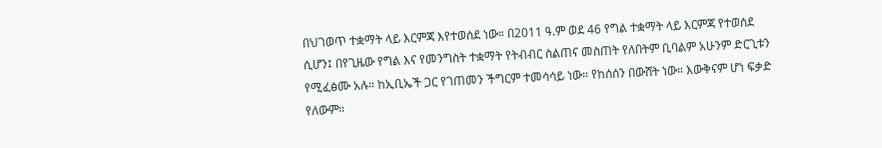በህገወጥ ተቋማት ላይ እርምጃ እየተወሰደ ነው። በ2011 ዓ.ም ወደ 46 የግል ተቋማት ላይ እርምጃ የተወሰደ ሲሆን፤ በየጊዜው የግል እና የመንግስት ተቋማት የትብብር ስልጠና መስጠት የለበትም ቢባልም አሁንም ድርጊቱን የሚፈፅሙ አሉ። ከኢቢኤች ጋር የገጠመን ችግርም ተመሳሳይ ነው። የከሰሰን በውሸት ነው። እውቅናም ሆነ ፍቃድ የለውም።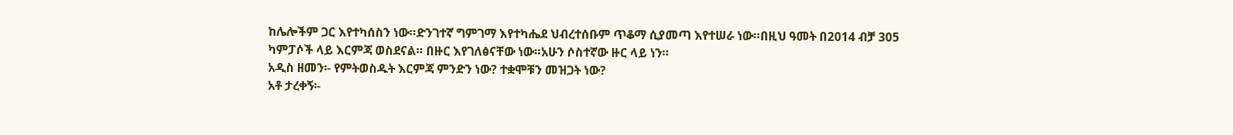ከሌሎችም ጋር እየተካሰስን ነው።ድንገተኛ ግምገማ እየተካሔደ ህብረተሰቡም ጥቆማ ሲያመጣ እየተሠራ ነው።በዚህ ዓመት በ2014 ብቻ 305 ካምፓሶች ላይ እርምጃ ወስደናል። በዙር እየገለፅናቸው ነው።አሁን ሶስተኛው ዙር ላይ ነን።
አዲስ ዘመን፡- የምትወስዱት እርምጃ ምንድን ነው? ተቋሞቹን መዝጋት ነው?
አቶ ታረቀኝ፡-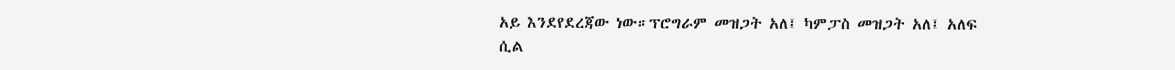አይ እንደየደረጃው ነው።ፕሮግራም መዝጋት አለ፤ ካምፓስ መዝጋት አለ፤ አለፍ ሲል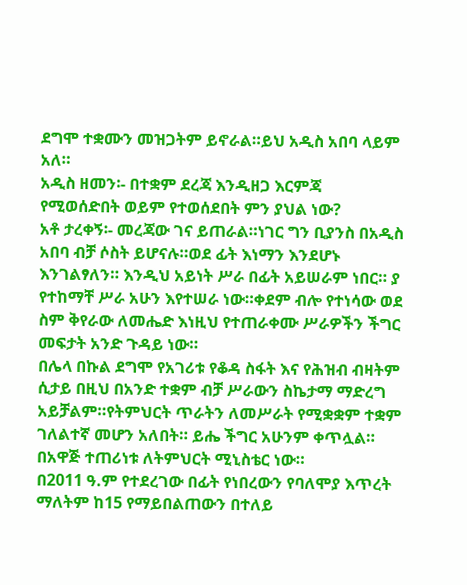ደግሞ ተቋሙን መዝጋትም ይኖራል።ይህ አዲስ አበባ ላይም አለ።
አዲስ ዘመን፡- በተቋም ደረጃ እንዲዘጋ እርምጃ የሚወሰድበት ወይም የተወሰደበት ምን ያህል ነው?
አቶ ታረቀኝ፡- መረጃው ገና ይጠራል።ነገር ግን ቢያንስ በአዲስ አበባ ብቻ ሶስት ይሆናሉ።ወደ ፊት እነማን እንደሆኑ እንገልፃለን። እንዲህ አይነት ሥራ በፊት አይሠራም ነበር። ያ የተከማቸ ሥራ አሁን እየተሠራ ነው።ቀደም ብሎ የተነሳው ወደ ስም ቅየራው ለመሔድ እነዚህ የተጠራቀሙ ሥራዎችን ችግር መፍታት አንድ ጉዳይ ነው።
በሌላ በኩል ደግሞ የአገሪቱ የቆዳ ስፋት እና የሕዝብ ብዛትም ሲታይ በዚህ በአንድ ተቋም ብቻ ሥራውን ስኬታማ ማድረግ አይቻልም።የትምህርት ጥራትን ለመሥራት የሚቋቋም ተቋም ገለልተኛ መሆን አለበት። ይሔ ችግር አሁንም ቀጥሏል። በአዋጅ ተጠሪነቱ ለትምህርት ሚኒስቴር ነው።
በ2011 ዓ.ም የተደረገው በፊት የነበረውን የባለሞያ እጥረት ማለትም ከ15 የማይበልጠውን በተለይ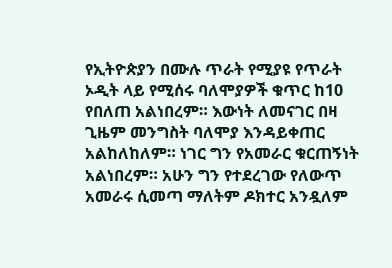የኢትዮጵያን በሙሉ ጥራት የሚያዩ የጥራት ኦዲት ላይ የሚሰሩ ባለሞያዎች ቁጥር ከ10 የበለጠ አልነበረም። እውነት ለመናገር በዛ ጊዜም መንግስት ባለሞያ እንዳይቀጠር አልከለከለም። ነገር ግን የአመራር ቁርጠኝነት አልነበረም። አሁን ግን የተደረገው የለውጥ አመራሩ ሲመጣ ማለትም ዶክተር አንዷለም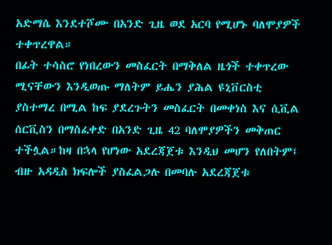አድማሴ እንደተሾሙ በአንድ ጊዜ ወደ አርባ የሚሆኑ ባለሞያዎች ተቀጥረዋል።
በፊት ተሳስሮ የነበረውን መስፈርት በማቅለል ዜጎች ተቀጥረው ሚናቸውን እንዲወጡ ማለትም ይሔን ያሕል ዩኒቨርስቲ ያስተማረ በሚል ከፍ ያደረጉትን መስፈርት በመቀነስ እና ሲቪል ሰርቪስን በማስፈቀድ በአንድ ጊዜ 42 ባለሞያዎችን መቅጠር ተችሏል።ከዛ በኋላ የሆነው አደረጃጀቱ እንዲህ መሆን የለበትም፤ ብዙ አዳዲስ ክፍሎች ያስፈልጋሉ በመባሉ አደረጃጀቱ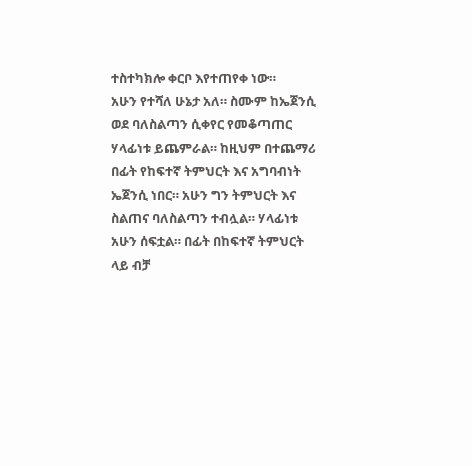ተስተካክሎ ቀርቦ እየተጠየቀ ነው።
አሁን የተሻለ ሁኔታ አለ። ስሙም ከኤጀንሲ ወደ ባለስልጣን ሲቀየር የመቆጣጠር ሃላፊነቱ ይጨምራል። ከዚህም በተጨማሪ በፊት የከፍተኛ ትምህርት እና አግባብነት ኤጀንሲ ነበር። አሁን ግን ትምህርት እና ስልጠና ባለስልጣን ተብሏል። ሃላፊነቱ አሁን ሰፍቷል። በፊት በከፍተኛ ትምህርት ላይ ብቻ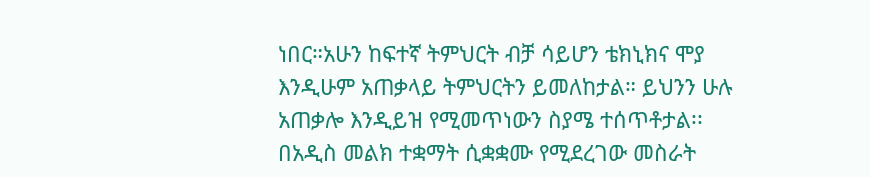ነበር።አሁን ከፍተኛ ትምህርት ብቻ ሳይሆን ቴክኒክና ሞያ እንዲሁም አጠቃላይ ትምህርትን ይመለከታል። ይህንን ሁሉ አጠቃሎ እንዲይዝ የሚመጥነውን ስያሜ ተሰጥቶታል፡፡
በአዲስ መልክ ተቋማት ሲቋቋሙ የሚደረገው መስራት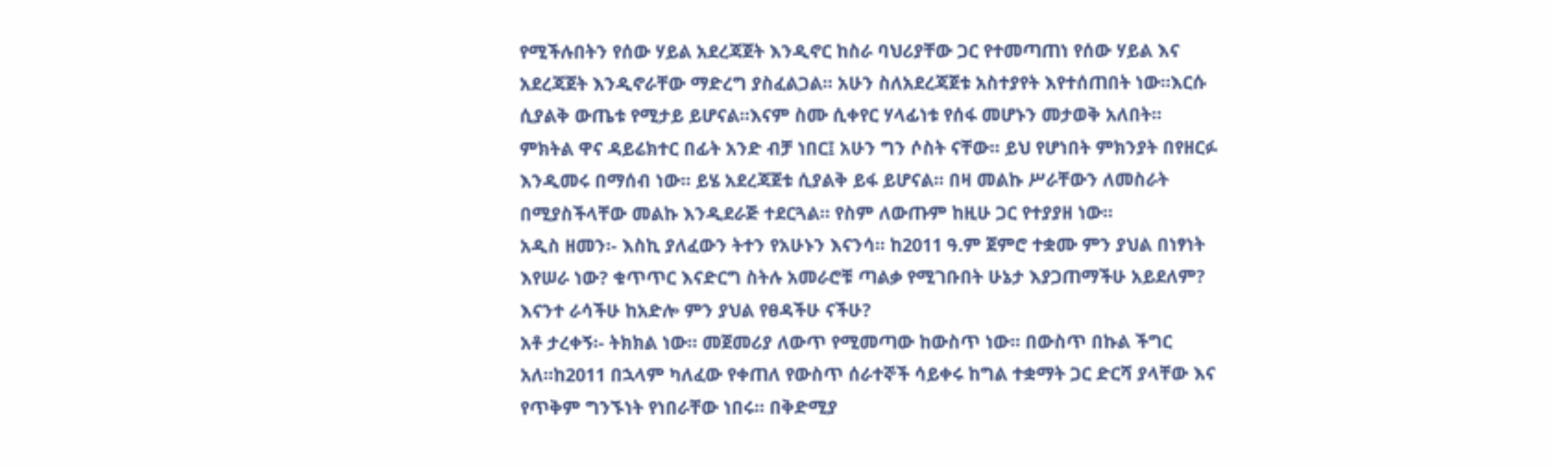የሚችሉበትን የሰው ሃይል አደረጃጀት እንዲኖር ከስራ ባህሪያቸው ጋር የተመጣጠነ የሰው ሃይል እና አደረጃጀት እንዲኖራቸው ማድረግ ያስፈልጋል። አሁን ስለአደረጃጀቱ አስተያየት እየተሰጠበት ነው።እርሱ ሲያልቅ ውጤቱ የሚታይ ይሆናል።እናም ስሙ ሲቀየር ሃላፊነቱ የሰፋ መሆኑን መታወቅ አለበት።
ምክትል ዋና ዳይሬክተር በፊት አንድ ብቻ ነበር፤ አሁን ግን ሶስት ናቸው። ይህ የሆነበት ምክንያት በየዘርፉ እንዲመሩ በማሰብ ነው። ይሄ አደረጃጀቱ ሲያልቅ ይፋ ይሆናል። በዛ መልኩ ሥራቸውን ለመስራት በሚያስችላቸው መልኩ እንዲደራጅ ተደርጓል። የስም ለውጡም ከዚሁ ጋር የተያያዘ ነው።
አዲስ ዘመን፡- እስኪ ያለፈውን ትተን የአሁኑን እናንሳ። ከ2011 ዓ.ም ጀምሮ ተቋሙ ምን ያህል በነፃነት እየሠራ ነው? ቁጥጥር እናድርግ ስትሉ አመራሮቹ ጣልቃ የሚገቡበት ሁኔታ እያጋጠማችሁ አይደለም? እናንተ ራሳችሁ ከአድሎ ምን ያህል የፀዳችሁ ናችሁ?
አቶ ታረቀኝ፡- ትክክል ነው። መጀመሪያ ለውጥ የሚመጣው ከውስጥ ነው። በውስጥ በኩል ችግር አለ።ከ2011 በኋላም ካለፈው የቀጠለ የውስጥ ሰራተኞች ሳይቀሩ ከግል ተቋማት ጋር ድርሻ ያላቸው እና የጥቅም ግንኙነት የነበራቸው ነበሩ። በቅድሚያ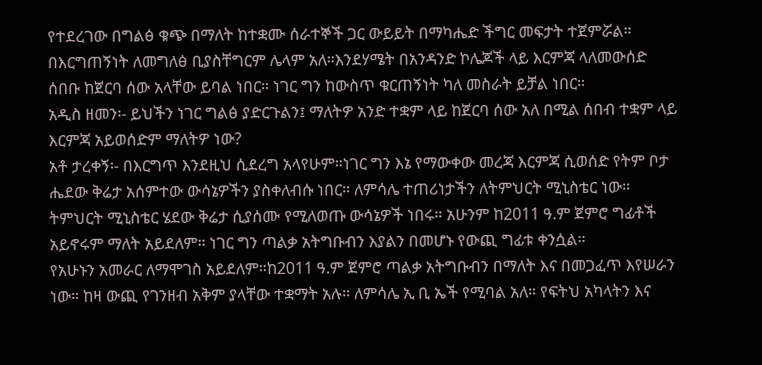የተደረገው በግልፅ ቁጭ በማለት ከተቋሙ ሰራተኞች ጋር ውይይት በማካሔድ ችግር መፍታት ተጀምሯል።
በእርግጠኝነት ለመግለፅ ቢያስቸግርም ሌላም አለ።እንደሃሜት በአንዳንድ ኮሌጆች ላይ እርምጃ ላለመውሰድ ሰበቡ ከጀርባ ሰው አላቸው ይባል ነበር። ነገር ግን ከውስጥ ቁርጠኝነት ካለ መስራት ይቻል ነበር።
አዲስ ዘመን፡- ይህችን ነገር ግልፅ ያድርጉልን፤ ማለትዎ አንድ ተቋም ላይ ከጀርባ ሰው አለ በሚል ሰበብ ተቋም ላይ እርምጃ አይወሰድም ማለትዎ ነው?
አቶ ታረቀኝ፡- በእርግጥ እንደዚህ ሲደረግ አላየሁም።ነገር ግን እኔ የማውቀው መረጃ እርምጃ ሲወሰድ የትም ቦታ ሔደው ቅሬታ አሰምተው ውሳኔዎችን ያስቀለብሱ ነበር። ለምሳሌ ተጠሪነታችን ለትምህርት ሚኒስቴር ነው። ትምህርት ሚኒስቴር ሄደው ቅሬታ ሲያሰሙ የሚለወጡ ውሳኔዎች ነበሩ። አሁንም ከ2011 ዓ.ም ጀምሮ ግፊቶች አይኖሩም ማለት አይደለም። ነገር ግን ጣልቃ አትግቡብን እያልን በመሆኑ የውጪ ግፊቱ ቀንሷል።
የአሁኑን አመራር ለማሞገስ አይደለም።ከ2011 ዓ.ም ጀምሮ ጣልቃ አትግቡብን በማለት እና በመጋፈጥ እየሠራን ነው። ከዛ ውጪ የገንዘብ አቅም ያላቸው ተቋማት አሉ። ለምሳሌ ኢ ቢ ኤች የሚባል አለ። የፍትህ አካላትን እና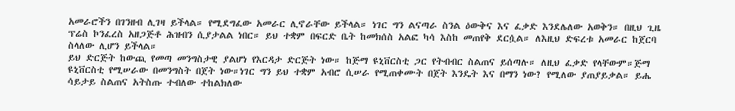አመራሮችን በገንዘብ ሊገዛ ይችላል። የሚደግፈው አመራር ሊኖራቸው ይችላል። ነገር ግን ልናጣራ ስንል ዕውቅና እና ፈቃድ እንደሌለው አወቅን። በዚህ ጊዜ ፕሬስ ኮንፈረስ አዘጋጅቶ ሕዝብን ሲያታልል ነበር። ይህ ተቋም በፍርድ ቤት ከመክሰስ አልፎ ካሳ እስከ መጠየቅ ደርሷል። ለእዚህ ድፍረቱ አመራር ከጀርባ ስላለው ሊሆን ይችላል።
ይህ ድርጅት ከውጪ የመጣ መንግስታዊ ያልሆነ የእርዳታ ድርጅት ነው። ከጅማ ዩኒቨርስቲ ጋር የትብብር ስልጠና ይሰጣሉ። ለዚህ ፈቃድ የላቸውም።ጅማ ዩኒቨርስቲ የሚሠራው በመንግስት በጀት ነው።ነገር ግን ይህ ተቋም አብሮ ሲሠራ የሚጠቀሙት በጀት እንዴት እና በማን ነው? የሚለው ያጠያይቃል። ይሔ ሳይታይ ስልጠና አትስጡ ተብለው ተከልክለው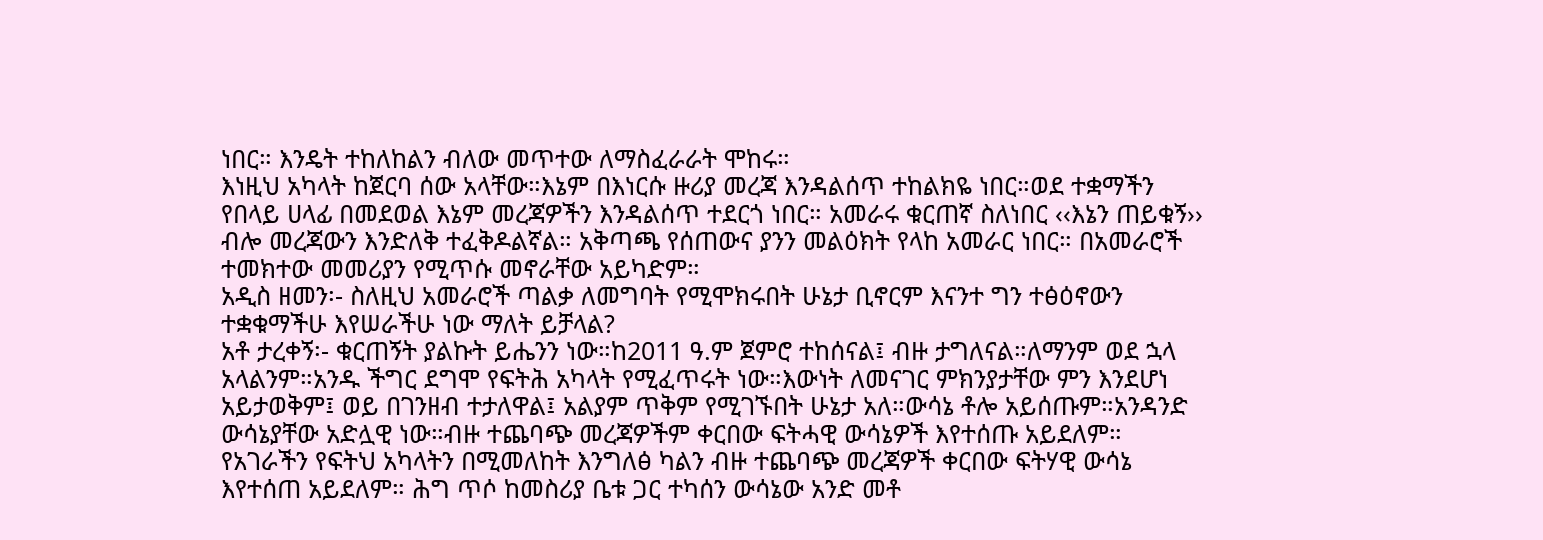ነበር። እንዴት ተከለከልን ብለው መጥተው ለማስፈራራት ሞከሩ።
እነዚህ አካላት ከጀርባ ሰው አላቸው።እኔም በእነርሱ ዙሪያ መረጃ እንዳልሰጥ ተከልክዬ ነበር።ወደ ተቋማችን የበላይ ሀላፊ በመደወል እኔም መረጃዎችን እንዳልሰጥ ተደርጎ ነበር። አመራሩ ቁርጠኛ ስለነበር ‹‹እኔን ጠይቁኝ›› ብሎ መረጃውን እንድለቅ ተፈቅዶልኛል። አቅጣጫ የሰጠውና ያንን መልዕክት የላከ አመራር ነበር። በአመራሮች ተመክተው መመሪያን የሚጥሱ መኖራቸው አይካድም።
አዲስ ዘመን፡- ስለዚህ አመራሮች ጣልቃ ለመግባት የሚሞክሩበት ሁኔታ ቢኖርም እናንተ ግን ተፅዕኖውን ተቋቁማችሁ እየሠራችሁ ነው ማለት ይቻላል?
አቶ ታረቀኝ፡- ቁርጠኝት ያልኩት ይሔንን ነው።ከ2011 ዓ.ም ጀምሮ ተከሰናል፤ ብዙ ታግለናል።ለማንም ወደ ኋላ አላልንም።አንዱ ችግር ደግሞ የፍትሕ አካላት የሚፈጥሩት ነው።እውነት ለመናገር ምክንያታቸው ምን እንደሆነ አይታወቅም፤ ወይ በገንዘብ ተታለዋል፤ አልያም ጥቅም የሚገኙበት ሁኔታ አለ።ውሳኔ ቶሎ አይሰጡም።አንዳንድ ውሳኔያቸው አድሏዊ ነው።ብዙ ተጨባጭ መረጃዎችም ቀርበው ፍትሓዊ ውሳኔዎች እየተሰጡ አይደለም።
የአገራችን የፍትህ አካላትን በሚመለከት እንግለፅ ካልን ብዙ ተጨባጭ መረጃዎች ቀርበው ፍትሃዊ ውሳኔ እየተሰጠ አይደለም። ሕግ ጥሶ ከመስሪያ ቤቱ ጋር ተካሰን ውሳኔው አንድ መቶ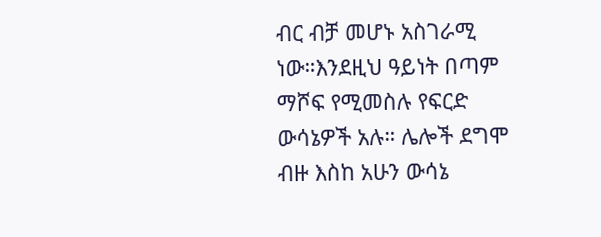ብር ብቻ መሆኑ አስገራሚ ነው።እንደዚህ ዓይነት በጣም ማሾፍ የሚመስሉ የፍርድ ውሳኔዎች አሉ። ሌሎች ደግሞ ብዙ እስከ አሁን ውሳኔ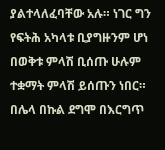ያልተላለፈባቸው አሉ። ነገር ግን የፍትሕ አካላቱ ቢያግዙንም ሆነ በወቅቱ ምላሽ ቢሰጡ ሁሉም ተቋማት ምላሽ ይሰጡን ነበር።
በሌላ በኩል ደግሞ በእርግጥ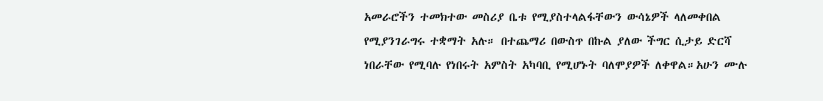አመራሮችን ተመክተው መስሪያ ቤቱ የሚያስተላልፋቸውን ውሳኔዎች ላለመቀበል የሚያንገራግሩ ተቋማት አሉ። በተጨማሪ በውስጥ በኩል ያለው ችግር ሲታይ ድርሻ ነበራቸው የሚባሉ የነበሩት አምስት አካባቢ የሚሆኑት ባለሞያዎች ለቀዋል።አሁን ሙሉ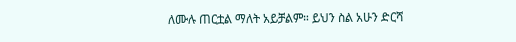ለሙሉ ጠርቷል ማለት አይቻልም። ይህን ስል አሁን ድርሻ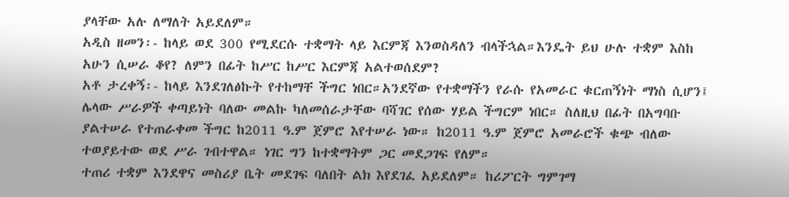ያላቸው አሉ ለማለት አይደለም።
አዲስ ዘመን፡- ከላይ ወደ 300 የሚደርሱ ተቋማት ላይ እርምጃ እንወስዳለን ብላችኋል።እንዴት ይህ ሁሉ ተቋም እስከ አሁን ሲሠራ ቆየ? ለምን በፊት ከሥር ከሥር እርምጃ አልተወሰደም?
አቶ ታረቀኝ፡- ከላይ እንደገለፅኩት የተከማቸ ችግር ነበር።አንደኛው የተቋማችን የራሱ የአመራር ቁርጠኝነት ማነስ ሲሆን፤ ሌላው ሥራዎች ቀጣይነት ባለው መልኩ ካለመሰራታቸው ባሻገር የሰው ሃይል ችግርም ነበር። ስለዚህ በፊት በአግባቡ ያልተሠራ የተጠራቀመ ችግር ከ2011 ዓ.ም ጀምሮ እየተሠራ ነው። ከ2011 ዓ.ም ጀምሮ አመራሮች ቁጭ ብለው ተወያይተው ወደ ሥራ ገብተዋል። ነገር ግን ከተቋማትም ጋር መደጋገፍ የለም።
ተጠሪ ተቋም እንደዋና መስሪያ ቤት መደገፍ ባለበት ልክ እየደገፈ አይደለም። ከሪፖርት ግምገማ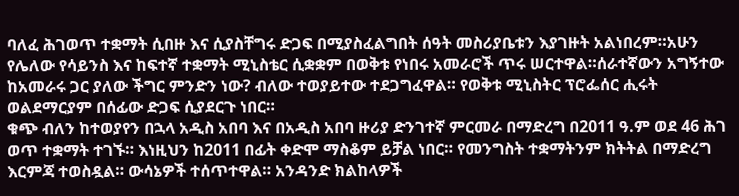ባለፈ ሕገወጥ ተቋማት ሲበዙ እና ሲያስቸግሩ ድጋፍ በሚያስፈልግበት ሰዓት መስሪያቤቱን እያገዙት አልነበረም።አሁን የሌለው የሳይንስ እና ከፍተኛ ተቋማት ሚኒስቴር ሲቋቋም በወቅቱ የነበሩ አመራሮች ጥሩ ሠርተዋል።ሰራተኛውን አግኝተው ከአመራሩ ጋር ያለው ችግር ምንድን ነው? ብለው ተወያይተው ተደጋግፈዋል። የወቅቱ ሚኒስትር ፕሮፌሰር ሒሩት ወልደማርያም በሰፊው ድጋፍ ሲያደርጉ ነበር።
ቁጭ ብለን ከተወያየን በኋላ አዲስ አበባ እና በአዲስ አበባ ዙሪያ ድንገተኛ ምርመራ በማድረግ በ2011 ዓ.ም ወደ 46 ሕገ ወጥ ተቋማት ተገኙ። እነዚህን ከ2011 በፊት ቀድሞ ማስቆም ይቻል ነበር። የመንግስት ተቋማትንም ክትትል በማድረግ እርምጃ ተወስዷል። ውሳኔዎች ተሰጥተዋል። አንዳንድ ክልከላዎች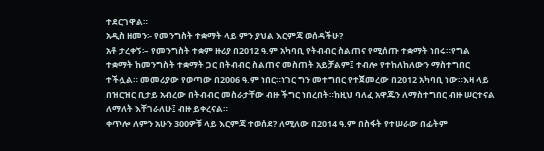ተደርገዋል።
አዲስ ዘመን፡- የመንግስት ተቋማት ላይ ምን ያህል እርምጃ ወሰዳችሁ?
አቶ ታረቀኝ፡– የመንግስት ተቋም ዙሪያ በ2012 ዓ.ም አካባቢ የትብብር ስልጠና የሚሰጡ ተቋማት ነበሩ።የግል ተቋማት ከመንግስት ተቋማት ጋር በትብብር ስልጠና መስጠት አይቻልም፤ ተብሎ የተከለከለውን ማስተግበር ተችሏል። መመሪያው የወጣው በ2006 ዓ.ም ነበር።ነገር ግን መተግበር የተጀመረው በ2012 አካባቢ ነው።እዛ ላይ በዝርዝር ቢታይ አብረው በትብብር መስራታቸው ብዙ ችግር ነበረበት።ከዚህ ባለፈ አዋጁን ለማስተግበር ብዙ ሠርተናል ለማለት እቸገራለሁ፤ ብዙ ይቀረናል።
ቀጥሎ ለምን አሁን 300ዎቹ ላይ እርምጃ ተወሰደ? ለሚለው በ2014 ዓ.ም በስፋት የተሠራው በፊትም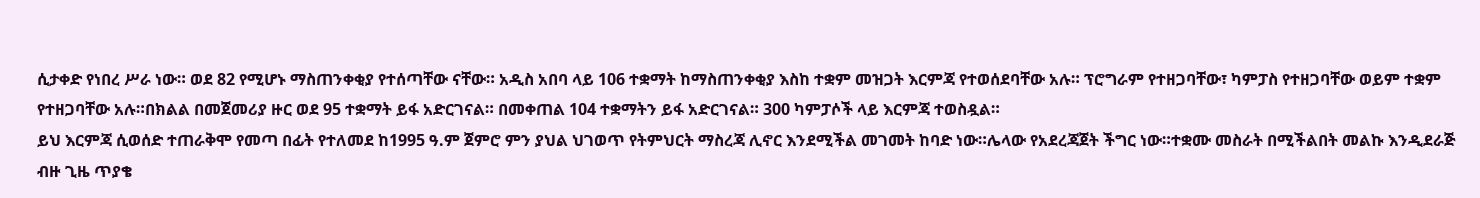ሲታቀድ የነበረ ሥራ ነው። ወደ 82 የሚሆኑ ማስጠንቀቂያ የተሰጣቸው ናቸው። አዲስ አበባ ላይ 106 ተቋማት ከማስጠንቀቂያ እስከ ተቋም መዝጋት እርምጃ የተወሰደባቸው አሉ። ፕሮግራም የተዘጋባቸው፣ ካምፓስ የተዘጋባቸው ወይም ተቋም የተዘጋባቸው አሉ።በክልል በመጀመሪያ ዙር ወደ 95 ተቋማት ይፋ አድርገናል። በመቀጠል 104 ተቋማትን ይፋ አድርገናል። 300 ካምፓሶች ላይ እርምጃ ተወስዷል።
ይህ እርምጃ ሲወሰድ ተጠራቅሞ የመጣ በፊት የተለመደ ከ1995 ዓ.ም ጀምሮ ምን ያህል ህገወጥ የትምህርት ማስረጃ ሊኖር እንደሚችል መገመት ከባድ ነው።ሌላው የአደረጃጀት ችግር ነው።ተቋሙ መስራት በሚችልበት መልኩ እንዲደራጅ ብዙ ጊዜ ጥያቄ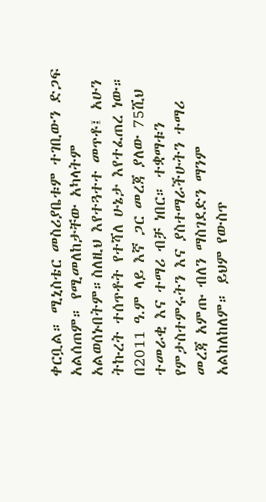ቀርቧል። ሚኒስቴር መስሪያቤቱም ተገቢውን ድጋፍ አልሰጠም። የሚመለከታቸው አካላትም አልወሰኑበትም።ስለዚህ እየተጓተተ መጥቶ፤ አሁን ትኩረት ተሰጥቶት የተሻለ ሁኔታ እየተፈጠረ ነው።
በ2011 ዓ.ም ላይ እኛ ጋር መረጃ ያለው 75ሺህ ተመራቂ እና ተማሪ ብቻ ነበር። ተቋማቱን የምታስተምሩትን እና ያስተማራችሁትን ተማሪ መረጃ አምጡ ብለን ማስገደድን ማንም አልከለከለም። ይህም የውስጥ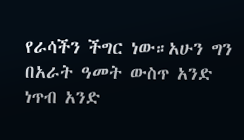የራሳችን ችግር ነው።አሁን ግን በአራት ዓመት ውስጥ አንድ ነጥብ አንድ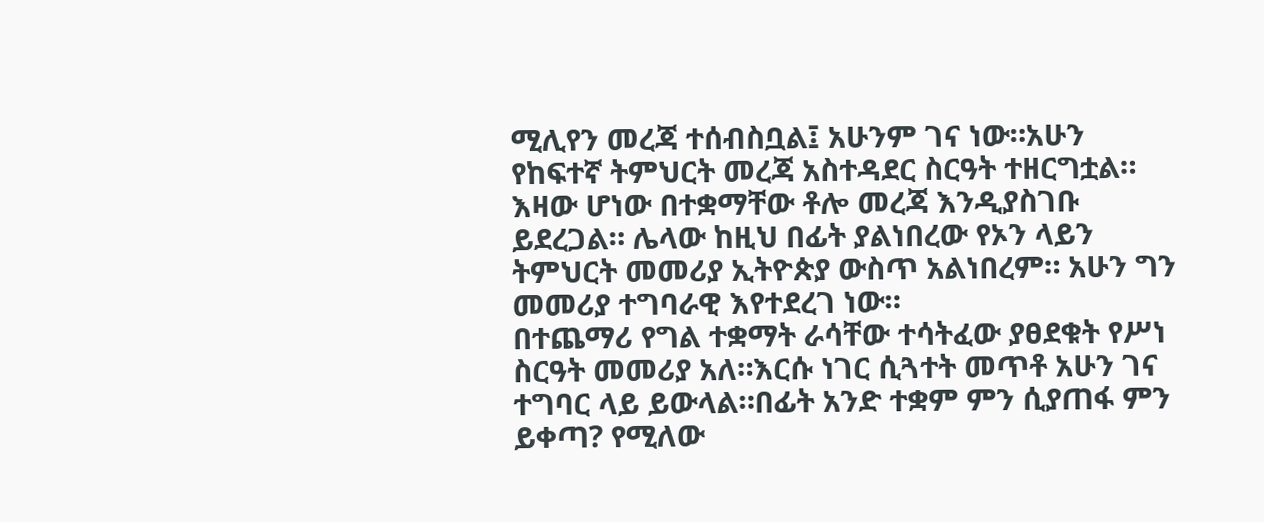ሚሊየን መረጃ ተሰብስቧል፤ አሁንም ገና ነው።አሁን የከፍተኛ ትምህርት መረጃ አስተዳደር ስርዓት ተዘርግቷል። እዛው ሆነው በተቋማቸው ቶሎ መረጃ እንዲያስገቡ ይደረጋል። ሌላው ከዚህ በፊት ያልነበረው የኦን ላይን ትምህርት መመሪያ ኢትዮጵያ ውስጥ አልነበረም። አሁን ግን መመሪያ ተግባራዊ እየተደረገ ነው።
በተጨማሪ የግል ተቋማት ራሳቸው ተሳትፈው ያፀደቁት የሥነ ስርዓት መመሪያ አለ።እርሱ ነገር ሲጓተት መጥቶ አሁን ገና ተግባር ላይ ይውላል።በፊት አንድ ተቋም ምን ሲያጠፋ ምን ይቀጣ? የሚለው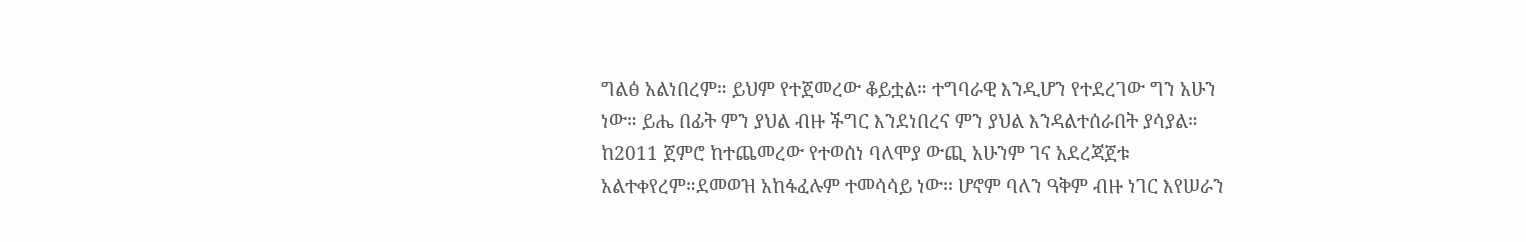ግልፅ አልነበረም። ይህም የተጀመረው ቆይቷል። ተግባራዊ እንዲሆን የተደረገው ግን አሁን ነው። ይሔ በፊት ምን ያህል ብዙ ችግር እንደነበረና ምን ያህል እንዳልተሰራበት ያሳያል።
ከ2011 ጀምሮ ከተጨመረው የተወሰነ ባለሞያ ውጪ አሁንም ገና አደረጃጀቱ አልተቀየረም።ደመወዝ አከፋፈሉም ተመሳሳይ ነው፡፡ ሆኖም ባለን ዓቅም ብዙ ነገር እየሠራን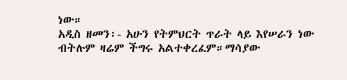ነው።
አዲስ ዘመን፡- አሁን የትምህርት ጥራት ላይ እየሠራን ነው ብትሉም ዛሬም ችግሩ አልተቀረፈም።ማሳያው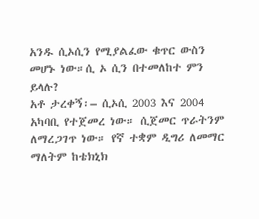አንዱ ሲኦሲን የሚያልፈው ቁጥር ውስን መሆኑ ነው።ሲ ኦ ሲን በተመለከተ ምን ይላሉ?
አቶ ታረቀኝ፡– ሲኦሲ 2003 እና 2004 አካባቢ የተጀመረ ነው። ሲጀመር ጥራትንም ለማረጋገጥ ነው። የኛ ተቋም ዲግሪ ለመማር ማለትም ከቴክኒክ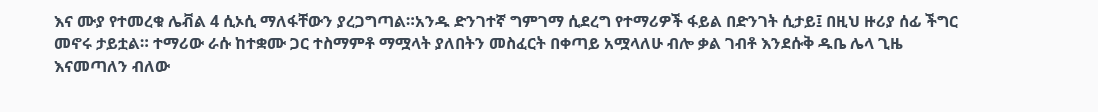እና ሙያ የተመረቁ ሌቭል 4 ሲኦሲ ማለፋቸውን ያረጋግጣል።አንዱ ድንገተኛ ግምገማ ሲደረግ የተማሪዎች ፋይል በድንገት ሲታይ፤ በዚህ ዙሪያ ሰፊ ችግር መኖሩ ታይቷል። ተማሪው ራሱ ከተቋሙ ጋር ተስማምቶ ማሟላት ያለበትን መስፈርት በቀጣይ አሟላለሁ ብሎ ቃል ገብቶ እንደሱቅ ዱቤ ሌላ ጊዜ እናመጣለን ብለው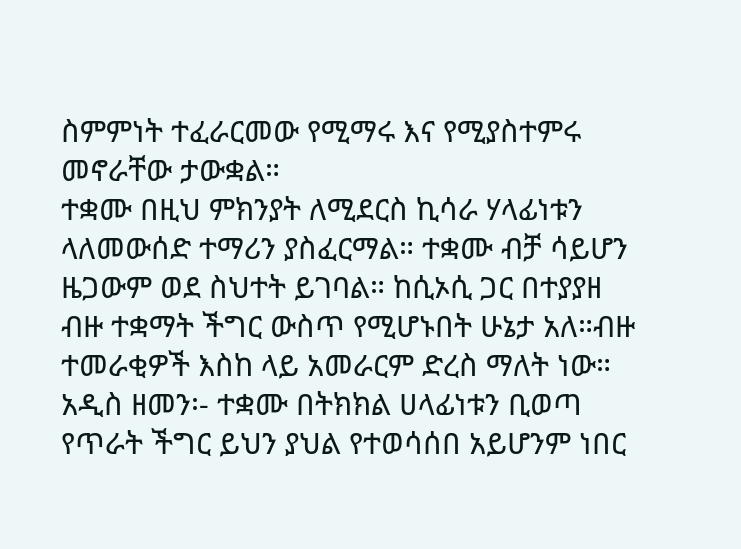ስምምነት ተፈራርመው የሚማሩ እና የሚያስተምሩ መኖራቸው ታውቋል።
ተቋሙ በዚህ ምክንያት ለሚደርስ ኪሳራ ሃላፊነቱን ላለመውሰድ ተማሪን ያስፈርማል። ተቋሙ ብቻ ሳይሆን ዜጋውም ወደ ስህተት ይገባል። ከሲኦሲ ጋር በተያያዘ ብዙ ተቋማት ችግር ውስጥ የሚሆኑበት ሁኔታ አለ።ብዙ ተመራቂዎች እስከ ላይ አመራርም ድረስ ማለት ነው።
አዲስ ዘመን፡- ተቋሙ በትክክል ሀላፊነቱን ቢወጣ የጥራት ችግር ይህን ያህል የተወሳሰበ አይሆንም ነበር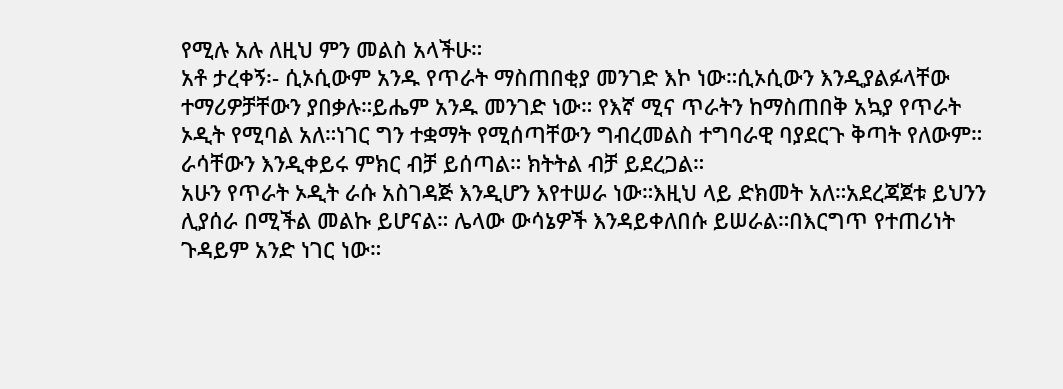የሚሉ አሉ ለዚህ ምን መልስ አላችሁ።
አቶ ታረቀኝ፡- ሲኦሲውም አንዱ የጥራት ማስጠበቂያ መንገድ እኮ ነው።ሲኦሲውን እንዲያልፉላቸው ተማሪዎቻቸውን ያበቃሉ።ይሔም አንዱ መንገድ ነው። የእኛ ሚና ጥራትን ከማስጠበቅ አኳያ የጥራት ኦዲት የሚባል አለ።ነገር ግን ተቋማት የሚሰጣቸውን ግብረመልስ ተግባራዊ ባያደርጉ ቅጣት የለውም። ራሳቸውን እንዲቀይሩ ምክር ብቻ ይሰጣል። ክትትል ብቻ ይደረጋል።
አሁን የጥራት ኦዲት ራሱ አስገዳጅ እንዲሆን እየተሠራ ነው።እዚህ ላይ ድክመት አለ።አደረጃጀቱ ይህንን ሊያሰራ በሚችል መልኩ ይሆናል። ሌላው ውሳኔዎች እንዳይቀለበሱ ይሠራል።በእርግጥ የተጠሪነት ጉዳይም አንድ ነገር ነው።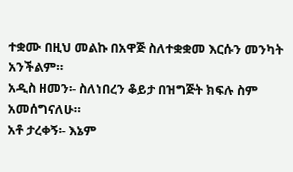ተቋሙ በዚህ መልኩ በአዋጅ ስለተቋቋመ እርሱን መንካት አንችልም።
አዲስ ዘመን፡- ስለነበረን ቆይታ በዝግጅት ክፍሉ ስም አመሰግናለሁ።
አቶ ታረቀኝ፡- እኔም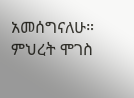አመሰግናለሁ።
ምህረት ሞገስ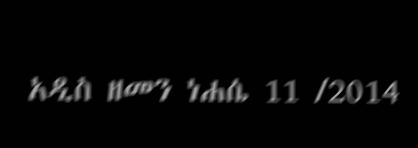አዲስ ዘመን ነሐሴ 11 /2014